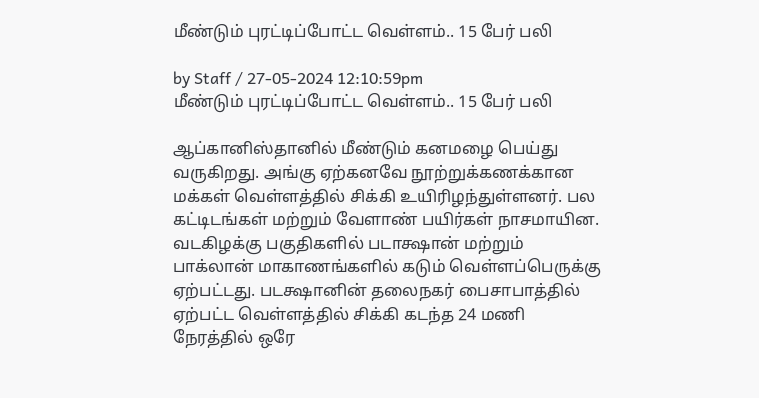மீண்டும் புரட்டிப்போட்ட வெள்ளம்.. 15 பேர் பலி

by Staff / 27-05-2024 12:10:59pm
மீண்டும் புரட்டிப்போட்ட வெள்ளம்.. 15 பேர் பலி

ஆப்கானிஸ்தானில் மீண்டும் கனமழை பெய்து வருகிறது. அங்கு ஏற்கனவே நூற்றுக்கணக்கான மக்கள் வெள்ளத்தில் சிக்கி உயிரிழந்துள்ளனர். பல கட்டிடங்கள் மற்றும் வேளாண் பயிர்கள் நாசமாயின. வடகிழக்கு பகுதிகளில் படாக்ஷான் மற்றும் பாக்லான் மாகாணங்களில் கடும் வெள்ளப்பெருக்கு ஏற்பட்டது. படக்ஷானின் தலைநகர் பைசாபாத்தில் ஏற்பட்ட வெள்ளத்தில் சிக்கி கடந்த 24 மணி நேரத்தில் ஒரே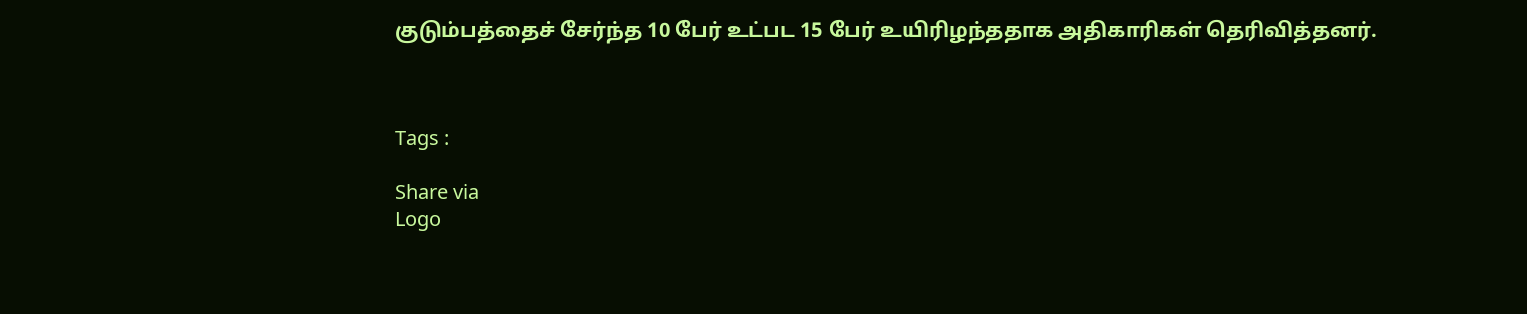குடும்பத்தைச் சேர்ந்த 10 பேர் உட்பட 15 பேர் உயிரிழந்ததாக அதிகாரிகள் தெரிவித்தனர்.



Tags :

Share via
Logo